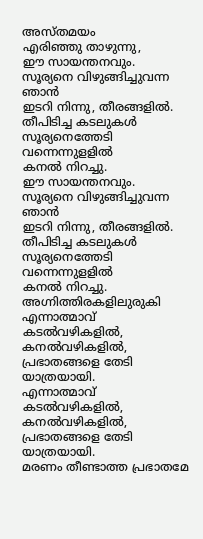അസ്തമയം
എരിഞ്ഞു താഴുന്നു,
ഈ സായന്തനവും.
സൂര്യനെ വിഴുങ്ങിച്ചുവന്ന ഞാൻ
ഇടറി നിന്നു, തീരങ്ങളിൽ.
തീപിടിച്ച കടലുകൾ
സൂര്യനെത്തേടി വന്നെന്നുളളിൽ
കനൽ നിറച്ചു.
ഈ സായന്തനവും.
സൂര്യനെ വിഴുങ്ങിച്ചുവന്ന ഞാൻ
ഇടറി നിന്നു, തീരങ്ങളിൽ.
തീപിടിച്ച കടലുകൾ
സൂര്യനെത്തേടി വന്നെന്നുളളിൽ
കനൽ നിറച്ചു.
അഗ്നിത്തിരകളിലുരുകി
എന്നാത്മാവ്
കടൽവഴികളിൽ,
കനൽവഴികളിൽ,
പ്രഭാതങ്ങളെ തേടി യാത്രയായി.
എന്നാത്മാവ്
കടൽവഴികളിൽ,
കനൽവഴികളിൽ,
പ്രഭാതങ്ങളെ തേടി യാത്രയായി.
മരണം തീണ്ടാത്ത പ്രഭാതമേ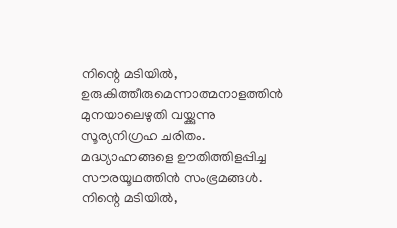നിന്റെ മടിയിൽ,
ഉരുകിത്തീരുമെന്നാത്മനാളത്തിൻ മുനയാലെഴുതി വയ്ക്കുന്നു
സൂര്യനിഗ്രഹ ചരിതം.
മദ്ധ്യാഹ്നങ്ങളെ ഊതിത്തിളപ്പിച്ച
സൗരയൂഥത്തിൻ സംഭ്രമങ്ങൾ.
നിന്റെ മടിയിൽ,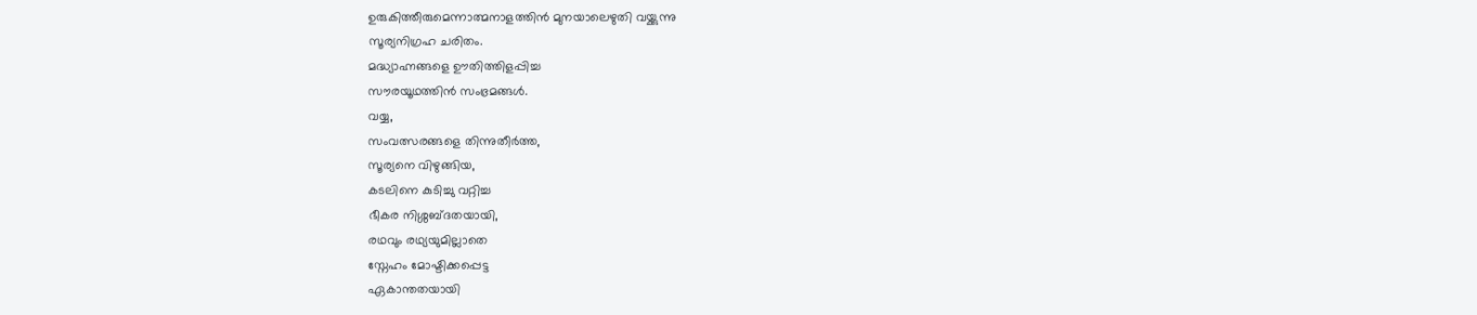ഉരുകിത്തീരുമെന്നാത്മനാളത്തിൻ മുനയാലെഴുതി വയ്ക്കുന്നു
സൂര്യനിഗ്രഹ ചരിതം.
മദ്ധ്യാഹ്നങ്ങളെ ഊതിത്തിളപ്പിച്ച
സൗരയൂഥത്തിൻ സംഭ്രമങ്ങൾ.
വയ്യ,
സംവത്സരങ്ങളെ തിന്നുതീർത്ത,
സൂര്യനെ വിഴുങ്ങിയ,
കടലിനെ കുടിച്ചു വറ്റിച്ച
ഭീകര നിശ്ശബ്ദതയായി,
രഥവും രഥ്യയുമില്ലാതെ
സ്നേഹം മോഷ്ടിക്കപ്പെട്ട
ഏകാന്തതയായി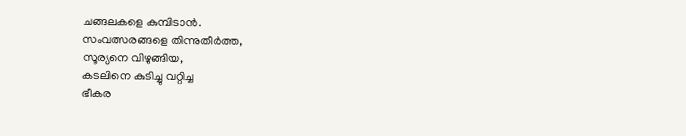ചങ്ങലകളെ കുമ്പിടാൻ.
സംവത്സരങ്ങളെ തിന്നുതീർത്ത,
സൂര്യനെ വിഴുങ്ങിയ,
കടലിനെ കുടിച്ചു വറ്റിച്ച
ഭീകര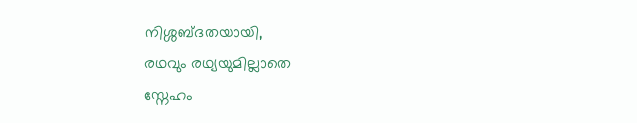നിശ്ശബ്ദതയായി,
രഥവും രഥ്യയുമില്ലാതെ
സ്നേഹം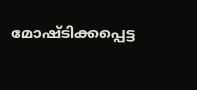മോഷ്ടിക്കപ്പെട്ട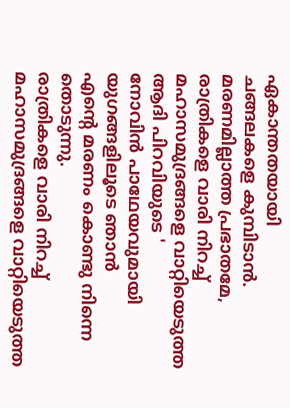ഏകാന്തതയായി
ചങ്ങലകളെ കുമ്പിടാൻ.
മരണമില്ലാത്ത പ്രഭാതമേ,
രാത്രികളെ വാരി നിറച്ച്
മഹാസമുദ്രങ്ങളെ വാറ്റിയെടുത്ത
ആദി പിറവിയുടെ '
നോവിൻ പാഥേയവുമായി
യുഗങ്ങളിലൂടെ ഞാൻ
എന്റെ മരണം കൊണ്ടു നിന്നെ തൊടുന്നു.
രാത്രികളെ വാരി നിറച്ച്
മഹാസമുദ്രങ്ങളെ വാറ്റിയെടുത്ത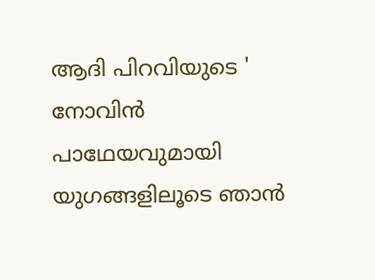ആദി പിറവിയുടെ '
നോവിൻ പാഥേയവുമായി
യുഗങ്ങളിലൂടെ ഞാൻ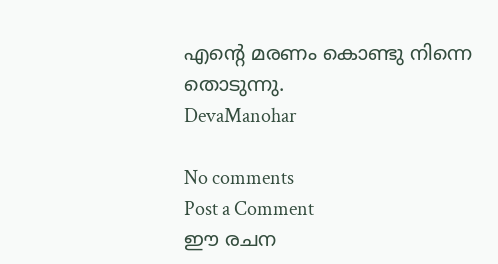എന്റെ മരണം കൊണ്ടു നിന്നെ തൊടുന്നു.
DevaManohar

No comments
Post a Comment
ഈ രചന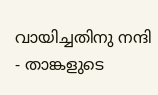വായിച്ചതിനു നന്ദി - താങ്കളുടെ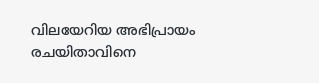വിലയേറിയ അഭിപ്രായം രചയിതാവിനെ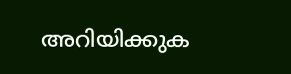അറിയിക്കുക